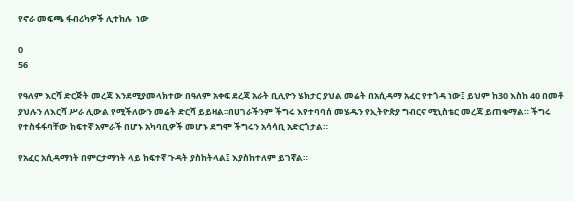የኖራ መፍጫ ፋብሪካዎች ሊተከሉ  ነው

0
56

የዓለም እርሻ ድርጅት መረጃ እንደሚያመላክተው በዓለም አቀፍ ደረጃ አራት ቢሊዮን ሄክታር ያህል መሬት በአሲዳማ አፈር የተጎዳ ነው፤ ይህም ከ30 እስከ 40 በመቶ ያህሉን ለእርሻ ሥራ ሊውል የሚችለውን መሬት ድርሻ ይይዛል፡፡በሀገራችንም ችግሩ እየተባባሰ መሄዱን የኢትዮጵያ ግብርና ሚኒስቴር መረጃ ይጠቁማል። ችግሩ የተስፋፋባቸው ከፍተኛ አምራች በሆኑ አካባቢዎች መሆኑ ደግሞ ችግሩን አሳሳቢ አድርጎታል።

የአፈር አሲዳማነት በምርታማነት ላይ ከፍተኛ ጉዳት ያስከትላል፤ እያስከተለም ይገኛል።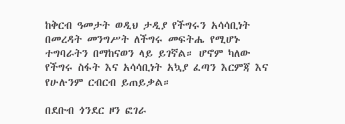ከቅርብ ዓመታት ወዲህ ታዲያ የችግሩን አሳሳቢነት በመረዳት መንግሥት ለችግሩ መፍትሔ የሚሆኑ ተግባራትን በማከናወን ላይ ይገኛል። ሆኖም ካለው የችግሩ ስፋት እና አሳሳቢነት አኳያ ፈጣን እርምጃ እና የሁሉንም ርብርብ ይጠይቃል።

በደቡብ ጎንደር ዞን ፎገራ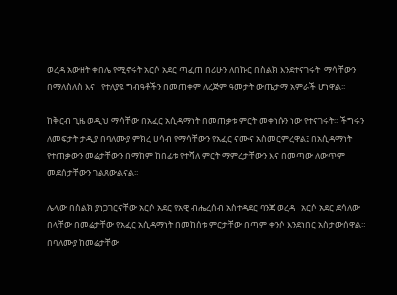ወረዳ አውዘት ቀበሌ የሚኖሩት አርሶ አደር ጣፈጠ በሪሁን ለበኩር በስልክ እንደተናገሩት  ማሳቸውን በማለስለስ እና   የተለያዩ ግብዓቶችን በመጠቀም ለረጅም ዓመታት ውጤታማ አምራች ሆነዋል፡፡

ከቅርብ ጊዜ ወዲህ ማሳቸው በአፈር አሲዳማነት በመጠቃቱ ምርት መቀነሱን ነው የተናገሩት፡፡ ችግሩን ለመፍታት ታዲያ በባለሙያ ምክረ ሀሳብ የማሳቸውን የአፈር ናሙና አስመርምረዋል፤ በአሲዳማነት የተጠቃውን መሬታቸውን በማከም ከበፊቱ የተሻለ ምርት ማምረታቸውን እና በመጣው ለውጥም መደሰታቸውን ገልጸውልናል፡፡

ሌላው በስልክ ያነጋገርናቸው አርሶ አደር የአዊ ብሔረሰብ አስተዳደር ባንጃ ወረዳ   አርሶ አደር ደሳለው በላቸው በመሬታቸው የአፈር አሲዳማነት በመከሰቱ ምርታቸው በጣም ቀንሶ እንደነበር አስታውሰዋል። በባለሙያ ከመሬታቸው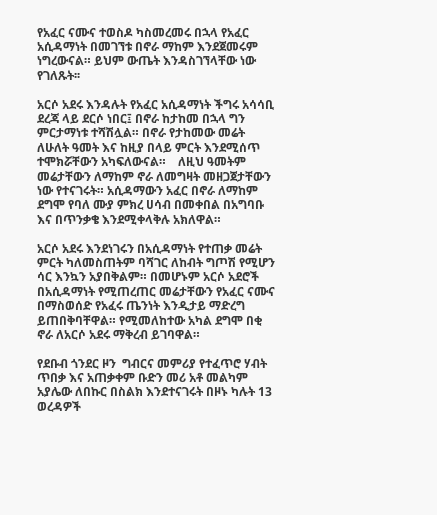የአፈር ናሙና ተወስዶ ካስመረመሩ በኋላ የአፈር አሲዳማነት በመገኘቱ በኖራ ማከም እንደጀመሩም ነግረውናል። ይህም ውጤት እንዳስገኘላቸው ነው የገለጹት፡፡

አርሶ አደሩ እንዳሉት የአፈር አሲዳማነት ችግሩ አሳሳቢ ደረጃ ላይ ደርሶ ነበር፤ በኖራ ከታከመ በኋላ ግን ምርታማነቱ ተሻሽሏል። በኖራ የታከመው መሬት ለሁለት ዓመት እና ከዚያ በላይ ምርት እንደሚሰጥ ተሞክሯቸውን አካፍለውናል።    ለዚህ ዓመትም መሬታቸውን ለማከም ኖራ ለመግዛት መዘጋጀታቸውን ነው የተናገሩት። አሲዳማውን አፈር በኖራ ለማከም ደግሞ የባለ ሙያ ምክረ ሀሳብ በመቀበል በአግባቡ እና በጥንቃቄ እንደሚቀላቅሉ አክለዋል።

አርሶ አደሩ እንደነገሩን በአሲዳማነት የተጠቃ መሬት ምርት ካለመስጠትም ባሻገር ለከብት ግጦሽ የሚሆን ሳር እንኳን አያበቅልም። በመሆኑም አርሶ አደሮች በአሲዳማነት የሚጠረጠር መሬታቸውን የአፈር ናሙና በማስወሰድ የአፈሩ ጤንነት እንዲታይ ማድረግ ይጠበቅባቸዋል። የሚመለከተው አካል ደግሞ በቂ ኖራ ለአርሶ አደሩ ማቅረብ ይገባዋል።

የደቡብ ጎንደር ዞን  ግብርና መምሪያ የተፈጥሮ ሃብት ጥበቃ እና አጠቃቀም ቡድን መሪ አቶ መልካም አያሌው ለበኩር በስልክ እንደተናገሩት በዞኑ ካሉት 13 ወረዳዎች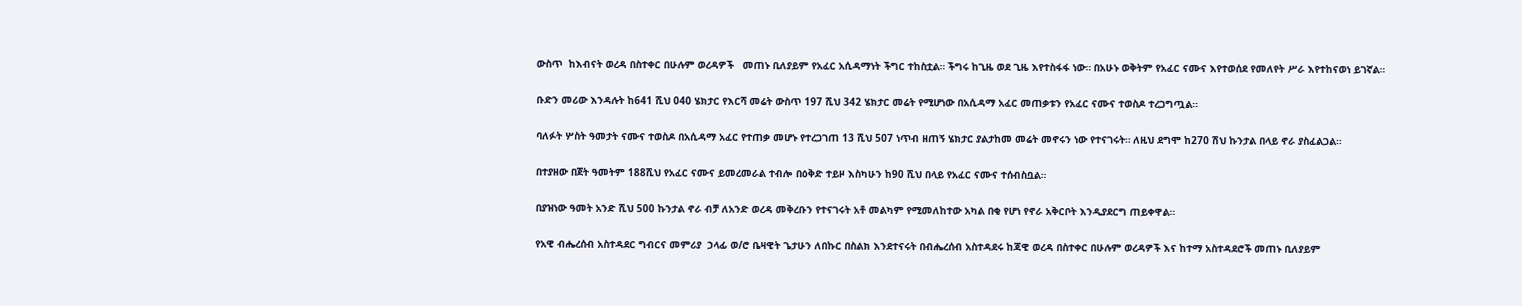ውስጥ  ከእብናት ወረዳ በስተቀር በሁሉም ወረዳዎች   መጠኑ ቢለያይም የአፈር አሲዳማነት ችግር ተከስቷል። ችግሩ ከጊዜ ወደ ጊዜ እየተስፋፋ ነው። በአሁኑ ወቅትም የአፈር ናሙና እየተወሰደ የመለየት ሥራ እየተከናወነ ይገኛል።

ቡድን መሪው እንዳሉት ከ641 ሺህ 040 ሄክታር የእርሻ መሬት ውስጥ 197 ሺህ 342 ሄክታር መሬት የሚሆነው በአሲዳማ አፈር መጠቃቱን የአፈር ናሙና ተወስዶ ተረጋግጧል።

ባለፉት ሦስት ዓመታት ናሙና ተወስዶ በአሲዳማ አፈር የተጠቃ መሆኑ የተረጋገጠ 13 ሺህ 507 ነጥብ ዘጠኝ ሄክታር ያልታከመ መሬት መኖሩን ነው የተናገሩት። ለዚህ ደግሞ ከ270 ሽህ ኩንታል በላይ ኖራ ያስፈልጋል።

በተያዘው በጀት ዓመትም 188ሺህ የአፈር ናሙና ይመረመራል ተብሎ በዕቅድ ተይዞ እስካሁን ከ90 ሺህ በላይ የአፈር ናሙና ተሰብስቧል።

በያዝነው ዓመት አንድ ሺህ 500 ኩንታል ኖራ ብቻ ለአንድ ወረዳ መቅረቡን የተናገሩት አቶ መልካም የሚመለከተው አካል በቂ የሆነ የኖራ አቅርቦት እንዲያደርግ ጠይቀዋል።

የአዊ ብሔረሰብ አስተዳደር ግብርና መምሪያ  ኃላፊ ወ/ሮ ቤዛዊት ጌታሁን ለበኩር በስልክ እንደተናሩት በብሔረሰብ አስተዳደሩ ከጃዊ ወረዳ በስተቀር በሁሉም ወረዳዎች እና ከተማ አስተዳደሮች መጠኑ ቢለያይም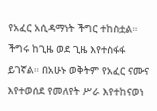የአፈር አሲዳማነት ችግር ተከስቷል። ችግሩ ከጊዜ ወደ ጊዜ እየተስፋፋ ይገኛል። በአሁኑ ወቅትም የአፈር ናሙና እየተወሰደ የመለየት ሥራ እየተከናወነ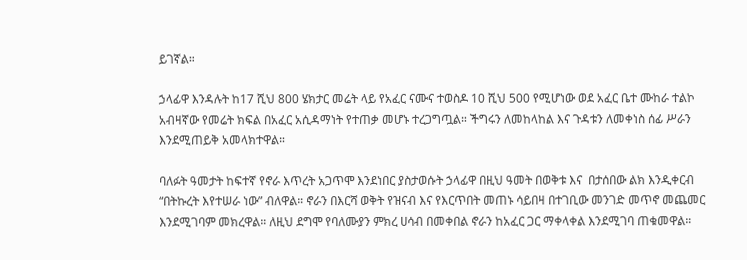ይገኛል።

ኃላፊዋ እንዳሉት ከ17 ሺህ 800 ሄክታር መሬት ላይ የአፈር ናሙና ተወስዶ 10 ሺህ 500 የሚሆነው ወደ አፈር ቤተ ሙከራ ተልኮ አብዛኛው የመሬት ክፍል በአፈር አሲዳማነት የተጠቃ መሆኑ ተረጋግጧል። ችግሩን ለመከላከል እና ጉዳቱን ለመቀነስ ሰፊ ሥራን እንደሚጠይቅ አመላክተዋል።

ባለፉት ዓመታት ከፍተኛ የኖራ እጥረት አጋጥሞ እንደነበር ያስታወሱት ኃላፊዋ በዚህ ዓመት በወቅቱ እና  በታሰበው ልክ እንዲቀርብ “በትኩረት እየተሠራ ነው” ብለዋል። ኖራን በእርሻ ወቅት የዝናብ እና የእርጥበት መጠኑ ሳይበዛ በተገቢው መንገድ መጥኖ መጨመር እንደሚገባም መክረዋል። ለዚህ ደግሞ የባለሙያን ምክረ ሀሳብ በመቀበል ኖራን ከአፈር ጋር ማቀላቀል እንደሚገባ ጠቁመዋል።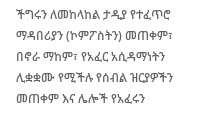ችግሩን ለመከላከል ታዲያ የተፈጥሮ ማዳበሪያን (ኮምፖስትን) መጠቀም፣ በኖራ ማከም፣ የአፈር አሲዳማነትን ሊቋቋሙ የሚችሉ የሰብል ዝርያዎችን መጠቀም እና ሌሎች የአፈሩን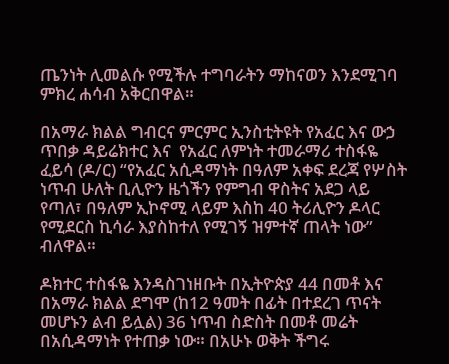ጤንነት ሊመልሱ የሚችሉ ተግባራትን ማከናወን እንደሚገባ ምክረ ሐሳብ አቅርበዋል።

በአማራ ክልል ግብርና ምርምር ኢንስቲትዩት የአፈር እና ውኃ ጥበቃ ዳይሬክተር እና  የአፈር ለምነት ተመራማሪ ተስፋዬ ፈይሳ (ዶ/ር) “የአፈር አሲዳማነት በዓለም አቀፍ ደረጃ የሦስት ነጥብ ሁለት ቢሊዮን ዜጎችን የምግብ ዋስትና አደጋ ላይ የጣለ፣ በዓለም ኢኮኖሚ ላይም እስከ 40 ትሪሊዮን ዶላር የሚደርስ ኪሳራ እያስከተለ የሚገኝ ዝምተኛ ጠላት ነው” ብለዋል።

ዶክተር ተስፋዬ እንዳስገነዘቡት በኢትዮጵያ 44 በመቶ እና በአማራ ክልል ደግሞ (ከ12 ዓመት በፊት በተደረገ ጥናት መሆኑን ልብ ይሏል) 36 ነጥብ ስድስት በመቶ መሬት በአሲዳማነት የተጠቃ ነው። በአሁኑ ወቅት ችግሩ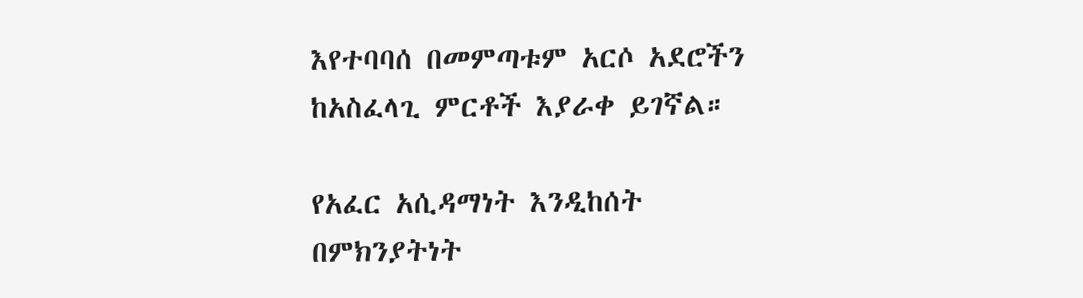እየተባባሰ በመምጣቱም አርሶ አደሮችን ከአስፈላጊ ምርቶች እያራቀ ይገኛል።

የአፈር አሲዳማነት እንዲከሰት በምክንያትነት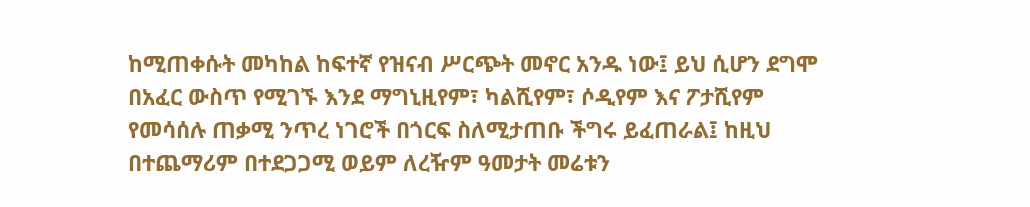ከሚጠቀሱት መካከል ከፍተኛ የዝናብ ሥርጭት መኖር አንዱ ነው፤ ይህ ሲሆን ደግሞ በአፈር ውስጥ የሚገኙ እንደ ማግኒዚየም፣ ካልሺየም፣ ሶዲየም እና ፖታሺየም የመሳሰሉ ጠቃሚ ንጥረ ነገሮች በጎርፍ ስለሚታጠቡ ችግሩ ይፈጠራል፤ ከዚህ በተጨማሪም በተደጋጋሚ ወይም ለረዥም ዓመታት መሬቱን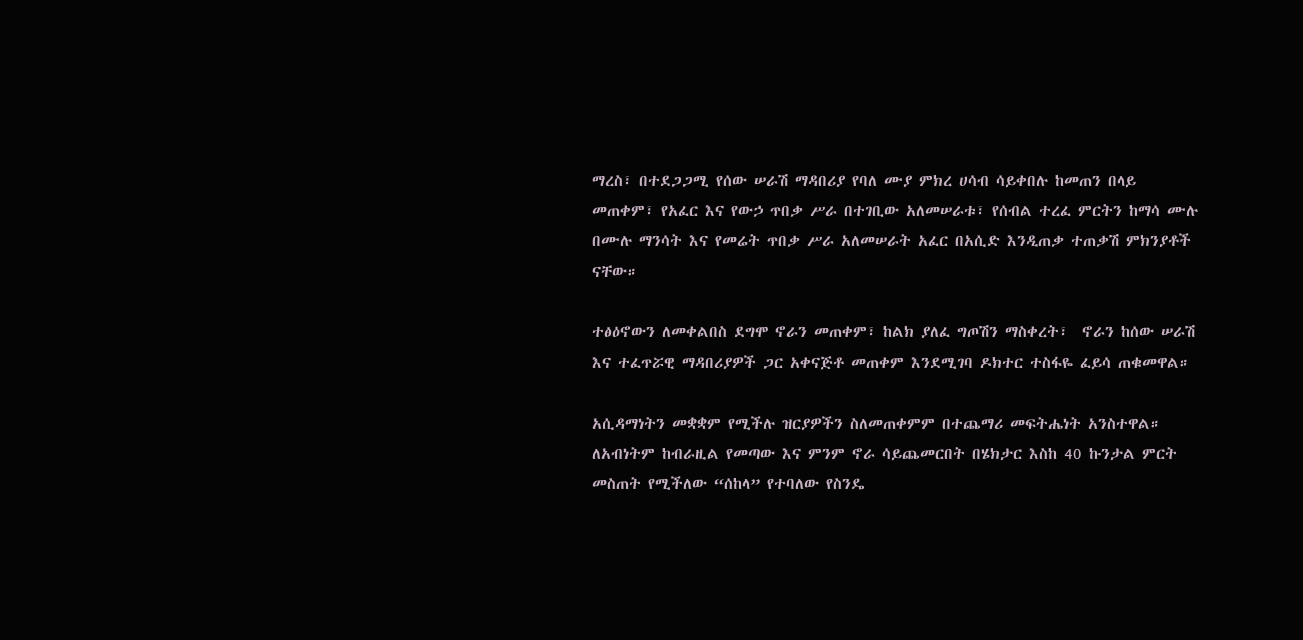ማረስ፣ በተደጋጋሚ የሰው ሠራሽ ማዳበሪያ የባለ ሙያ ምክረ ሀሳብ ሳይቀበሉ ከመጠን በላይ መጠቀም፣ የአፈር እና የውኃ ጥበቃ ሥራ በተገቢው አለመሠራቱ፣ የሰብል ተረፈ ምርትን ከማሳ ሙሉ በሙሉ ማንሳት እና የመሬት ጥበቃ ሥራ አለመሠራት አፈር በአሲድ እንዲጠቃ ተጠቃሽ ምክንያቶች ናቸው።

ተፅዕኖውን ለመቀልበስ ደግሞ ኖራን መጠቀም፣ ከልክ ያለፈ ግጦሽን ማስቀረት፣  ኖራን ከሰው ሠራሽ እና ተፈጥሯዊ ማዳበሪያዎች ጋር አቀናጅቶ መጠቀም እንደሚገባ ዶክተር ተስፋዬ ፈይሳ ጠቁመዋል።

አሲዳማነትን መቋቋም የሚችሉ ዝርያዎችን ስለመጠቀምም በተጨማሪ መፍትሔነት አንስተዋል። ለአብነትም ከብራዚል የመጣው እና ምንም ኖራ ሳይጨመርበት በሄክታር እስከ 40 ኩንታል ምርት መስጠት የሚችለው “ሰከላ” የተባለው የስንዴ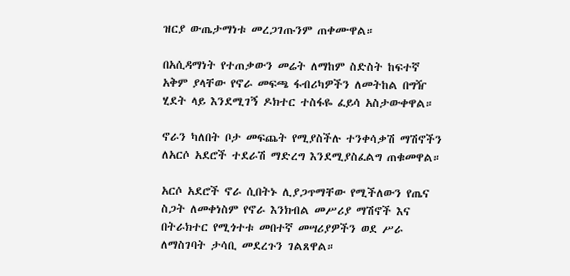ዝርያ ውጤታማነቱ መረጋገጡንም ጠቀሙዋል።

በአሲዳማነት የተጠቃውን መሬት ለማከም ስድስት ከፍተኛ አቅም ያላቸው የኖራ መፍጫ ፋብሪካዎችን ለመትከል በግዥ ሂደት ላይ እንደሚገኝ ዶክተር ተስፋዬ ፈይሳ አስታውቀዋል።

ኖራን ካለበት ቦታ መፍጨት የሚያስችሉ ተንቀሳቃሽ ማሽኖችን ለአርሶ አደሮች ተደራሽ ማድረግ እንደሚያስፈልግ ጠቁመዋል።

አርሶ አደሮች ኖራ ሲበትኑ ሊያጋጥማቸው የሚችለውን የጤና ስጋት ለመቀነስም የኖራ እንክብል መሥሪያ ማሽኖች እና በትራክተር የሚጎተቱ መበተኛ መሣሪያዎችን ወደ ሥራ ለማስገባት ታሳቢ መደረጉን ገልጸዋል።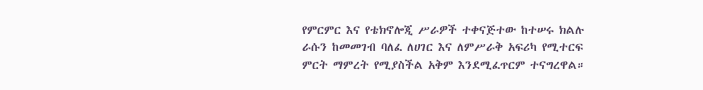የምርምር እና የቴክኖሎጂ ሥራዎች ተቀናጅተው ከተሠሩ ክልሉ ራሱን ከመመገብ ባለፈ ለሀገር እና ለምሥራቅ አፍሪካ የሚተርፍ ምርት ማምረት የሚያስችል አቅም እንደሚፈጥርም ተናግረዋል።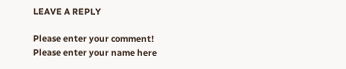LEAVE A REPLY

Please enter your comment!
Please enter your name here